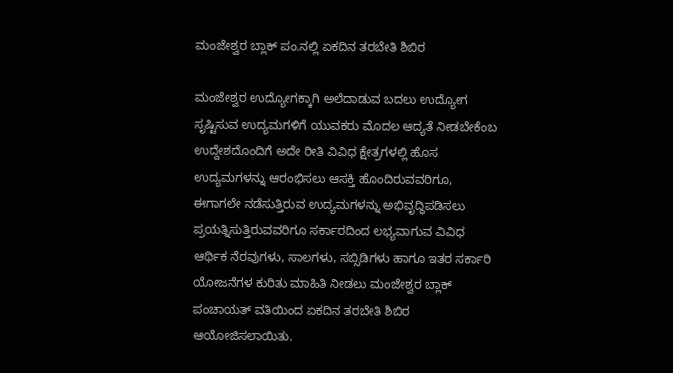ಮಂಜೇಶ್ವರ ಬ್ಲಾಕ್ ಪಂ.ನಲ್ಲಿ ಏಕದಿನ ತರಬೇತಿ ಶಿಬಿರ

ಮಂಜೇಶ್ವರ ಉದ್ಯೋಗಕ್ಕಾಗಿ ಅಲೆದಾಡುವ ಬದಲು ಉದ್ಯೋಗ ಸೃಷ್ಟಿಸುವ ಉದ್ಯಮಗಳಿಗೆ ಯುವಕರು ಮೊದಲ ಆದ್ಯತೆ ನೀಡಬೇಕೆಂಬ ಉದ್ದೇಶದೊಂದಿಗೆ ಅದೇ ರೀತಿ ವಿವಿಧ ಕ್ಷೇತ್ರಗಳಲ್ಲಿ ಹೊಸ ಉದ್ಯಮಗಳನ್ನು ಆರಂಭಿಸಲು ಆಸಕ್ತಿ ಹೊಂದಿರುವವರಿಗೂ, ಈಗಾಗಲೇ ನಡೆಸುತ್ತಿರುವ ಉದ್ಯಮಗಳನ್ನು ಅಭಿವೃದ್ಧಿಪಡಿಸಲು ಪ್ರಯತ್ನಿಸುತ್ತಿರುವವರಿಗೂ ಸರ್ಕಾರದಿಂದ ಲಭ್ಯವಾಗುವ ವಿವಿಧ ಆರ್ಥಿಕ ನೆರವುಗಳು, ಸಾಲಗಳು, ಸಬ್ಸಿಡಿಗಳು ಹಾಗೂ ಇತರ ಸರ್ಕಾರಿ ಯೋಜನೆಗಳ ಕುರಿತು ಮಾಹಿತಿ ನೀಡಲು ಮಂಜೇಶ್ವರ ಬ್ಲಾಕ್ ಪಂಚಾಯತ್ ವತಿಯಿಂದ ಏಕದಿನ ತರಬೇತಿ ಶಿಬಿರ ಆಯೋಜಿಸಲಾಯಿತು.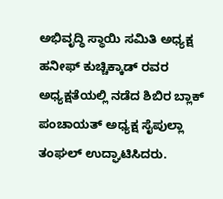ಅಭಿವೃದ್ಧಿ ಸ್ಥಾಯಿ ಸಮಿತಿ ಅಧ್ಯಕ್ಷ ಹನೀಫ್ ಕುಚ್ಚಿಕ್ಕಾಡ್ ರವರ ಅಧ್ಯಕ್ಷತೆಯಲ್ಲಿ ನಡೆದ ಶಿಬಿರ ಬ್ಲಾಕ್ ಪಂಚಾಯತ್ ಅಧ್ಯಕ್ಷ ಸೈಪುಲ್ಲಾ ತಂಘಲ್ ಉದ್ಘಾಟಿಸಿದರು.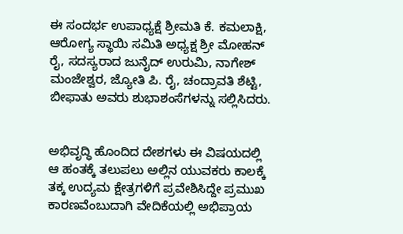ಈ ಸಂದರ್ಭ ಉಪಾಧ್ಯಕ್ಷೆ ಶ್ರೀಮತಿ ಕೆ. ಕಮಲಾಕ್ಷಿ, ಆರೋಗ್ಯ ಸ್ಥಾಯಿ ಸಮಿತಿ ಅಧ್ಯಕ್ಷ ಶ್ರೀ ಮೋಹನ್ ರೈ, ಸದಸ್ಯರಾದ ಜುನೈದ್ ಉರುಮಿ, ನಾಗೇಶ್ ಮಂಜೇಶ್ವರ, ಜ್ಯೋತಿ ಪಿ. ರೈ, ಚಂದ್ರಾವತಿ ಶೆಟ್ಟಿ, ಬೀಫಾತು ಅವರು ಶುಭಾಶಂಸೆಗಳನ್ನು ಸಲ್ಲಿಸಿದರು.


ಅಭಿವೃದ್ಧಿ ಹೊಂದಿದ ದೇಶಗಳು ಈ ವಿಷಯದಲ್ಲಿ ಆ ಹಂತಕ್ಕೆ ತಲುಪಲು ಅಲ್ಲಿನ ಯುವಕರು ಕಾಲಕ್ಕೆ ತಕ್ಕ ಉದ್ಯಮ ಕ್ಷೇತ್ರಗಳಿಗೆ ಪ್ರವೇಶಿಸಿದ್ದೇ ಪ್ರಮುಖ ಕಾರಣವೆಂಬುದಾಗಿ ವೇದಿಕೆಯಲ್ಲಿ ಅಭಿಪ್ರಾಯ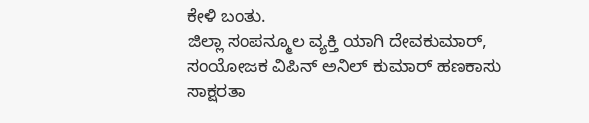ಕೇಳಿ ಬಂತು.
ಜಿಲ್ಲಾ ಸಂಪನ್ಮೂಲ ವ್ಯಕ್ತಿ ಯಾಗಿ ದೇವಕುಮಾರ್, ಸಂಯೋಜಕ ವಿಪಿನ್ ಅನಿಲ್ ಕುಮಾರ್ ಹಣಕಾಸು ಸಾಕ್ಷರತಾ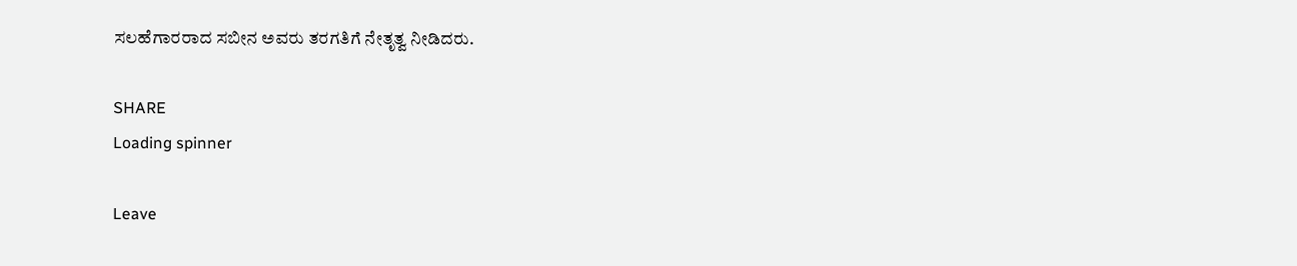ಸಲಹೆಗಾರರಾದ ಸಬೀನ ಅವರು ತರಗತಿಗೆ ನೇತೃತ್ವ ನೀಡಿದರು.

SHARE
Loading spinner

Leave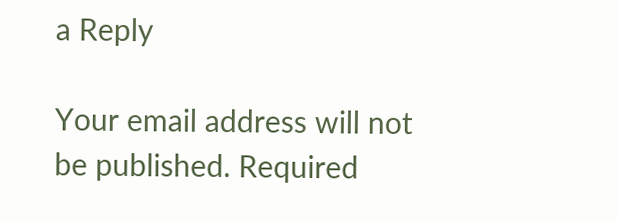a Reply

Your email address will not be published. Required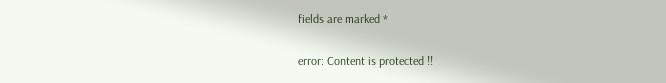fields are marked *

error: Content is protected !!